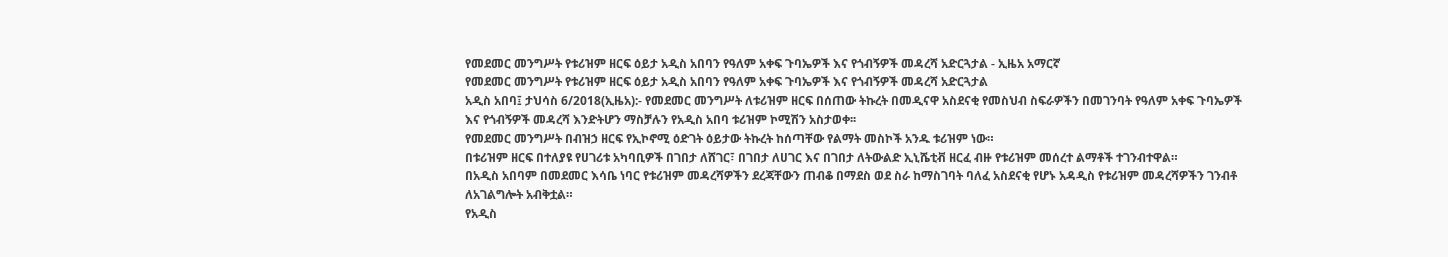የመደመር መንግሥት የቱሪዝም ዘርፍ ዕይታ አዲስ አበባን የዓለም አቀፍ ጉባኤዎች እና የጎብኝዎች መዳረሻ አድርጓታል - ኢዜአ አማርኛ
የመደመር መንግሥት የቱሪዝም ዘርፍ ዕይታ አዲስ አበባን የዓለም አቀፍ ጉባኤዎች እና የጎብኝዎች መዳረሻ አድርጓታል
አዲስ አበባ፤ ታህሳስ 6/2018(ኢዜአ):- የመደመር መንግሥት ለቱሪዝም ዘርፍ በሰጠው ትኩረት በመዲናዋ አስደናቂ የመስህብ ስፍራዎችን በመገንባት የዓለም አቀፍ ጉባኤዎች እና የጎብኝዎች መዳረሻ እንድትሆን ማስቻሉን የአዲስ አበባ ቱሪዝም ኮሚሽን አስታወቀ፡፡
የመደመር መንግሥት በብዝኃ ዘርፍ የኢኮኖሚ ዕድገት ዕይታው ትኩረት ከሰጣቸው የልማት መስኮች አንዱ ቱሪዝም ነው።
በቱሪዝም ዘርፍ በተለያዩ የሀገሪቱ አካባቢዎች በገበታ ለሸገር፣ በገበታ ለሀገር እና በገበታ ለትውልድ ኢኒሼቲቭ ዘርፈ ብዙ የቱሪዝም መሰረተ ልማቶች ተገንብተዋል።
በአዲስ አበባም በመደመር እሳቤ ነባር የቱሪዝም መዳረሻዎችን ደረጃቸውን ጠብቆ በማደስ ወደ ስራ ከማስገባት ባለፈ አስደናቂ የሆኑ አዳዲስ የቱሪዝም መዳረሻዎችን ገንብቶ ለአገልግሎት አብቅቷል።
የአዲስ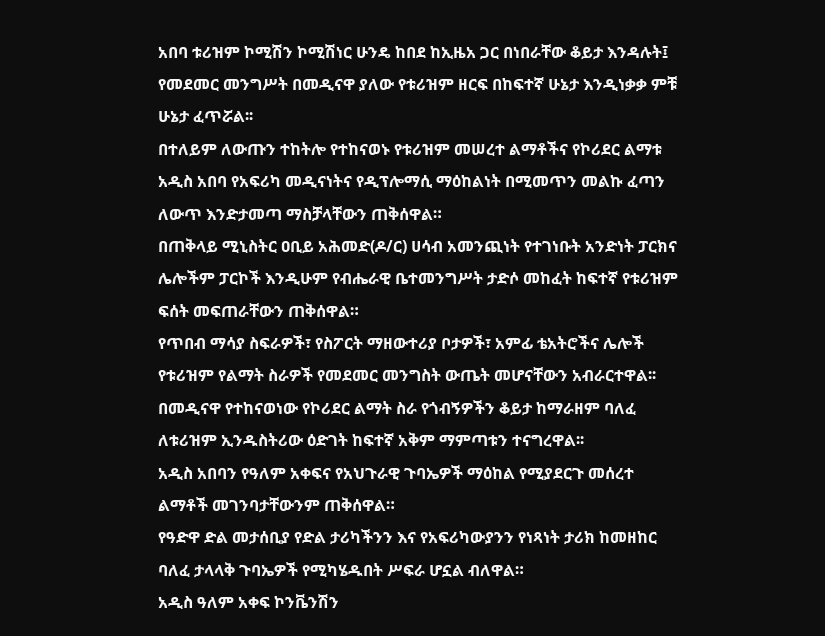አበባ ቱሪዝም ኮሚሽን ኮሚሽነር ሁንዴ ከበደ ከኢዜአ ጋር በነበራቸው ቆይታ እንዳሉት፤ የመደመር መንግሥት በመዲናዋ ያለው የቱሪዝም ዘርፍ በከፍተኛ ሁኔታ እንዲነቃቃ ምቹ ሁኔታ ፈጥሯል፡፡
በተለይም ለውጡን ተከትሎ የተከናወኑ የቱሪዝም መሠረተ ልማቶችና የኮሪደር ልማቱ አዲስ አበባ የአፍሪካ መዲናነትና የዲፕሎማሲ ማዕከልነት በሚመጥን መልኩ ፈጣን ለውጥ እንድታመጣ ማስቻላቸውን ጠቅሰዋል።
በጠቅላይ ሚኒስትር ዐቢይ አሕመድ(ዶ/ር) ሀሳብ አመንጪነት የተገነቡት አንድነት ፓርክና ሌሎችም ፓርኮች እንዲሁም የብሔራዊ ቤተመንግሥት ታድሶ መከፈት ከፍተኛ የቱሪዝም ፍሰት መፍጠራቸውን ጠቅሰዋል።
የጥበብ ማሳያ ስፍራዎች፣ የስፖርት ማዘውተሪያ ቦታዎች፣ አምፊ ቴአትሮችና ሌሎች የቱሪዝም የልማት ስራዎች የመደመር መንግስት ውጤት መሆናቸውን አብራርተዋል፡፡
በመዲናዋ የተከናወነው የኮሪደር ልማት ስራ የጎብኝዎችን ቆይታ ከማራዘም ባለፈ ለቱሪዝም ኢንዱስትሪው ዕድገት ከፍተኛ አቅም ማምጣቱን ተናግረዋል፡፡
አዲስ አበባን የዓለም አቀፍና የአህጉራዊ ጉባኤዎች ማዕከል የሚያደርጉ መሰረተ ልማቶች መገንባታቸውንም ጠቅሰዋል።
የዓድዋ ድል መታሰቢያ የድል ታሪካችንን እና የአፍሪካውያንን የነጻነት ታሪክ ከመዘከር ባለፈ ታላላቅ ጉባኤዎች የሚካሄዱበት ሥፍራ ሆኗል ብለዋል።
አዲስ ዓለም አቀፍ ኮንቬንሽን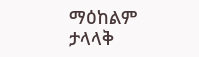ማዕከልም ታላላቅ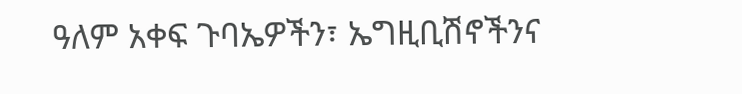ዓለም አቀፍ ጉባኤዎችን፣ ኤግዚቢሽኖችንና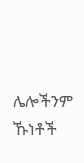ሌሎችንም ኹነቶች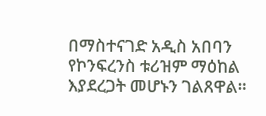በማስተናገድ አዲስ አበባን የኮንፍረንስ ቱሪዝም ማዕከል እያደረጋት መሆኑን ገልጸዋል።